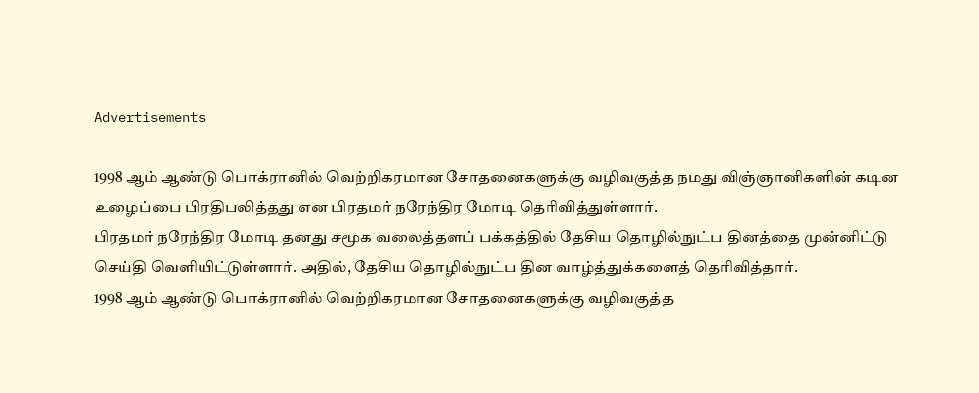Advertisements

1998 ஆம் ஆண்டு பொக்ரானில் வெற்றிகரமான சோதனைகளுக்கு வழிவகுத்த நமது விஞ்ஞானிகளின் கடின உழைப்பை பிரதிபலித்தது என பிரதமர் நரேந்திர மோடி தெரிவித்துள்ளார்.
பிரதமர் நரேந்திர மோடி தனது சமூக வலைத்தளப் பக்கத்தில் தேசிய தொழில்நுட்ப தினத்தை முன்னிட்டு செய்தி வெளியிட்டுள்ளார். அதில், தேசிய தொழில்நுட்ப தின வாழ்த்துக்களைத் தெரிவித்தார்.
1998 ஆம் ஆண்டு பொக்ரானில் வெற்றிகரமான சோதனைகளுக்கு வழிவகுத்த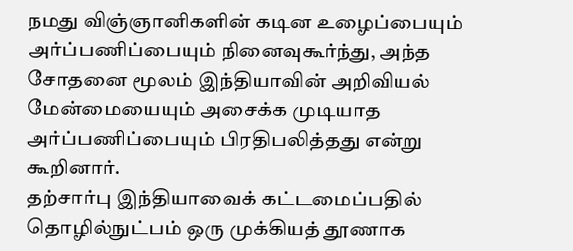நமது விஞ்ஞானிகளின் கடின உழைப்பையும் அர்ப்பணிப்பையும் நினைவுகூர்ந்து, அந்த சோதனை மூலம் இந்தியாவின் அறிவியல் மேன்மையையும் அசைக்க முடியாத அர்ப்பணிப்பையும் பிரதிபலித்தது என்று கூறினார்.
தற்சார்பு இந்தியாவைக் கட்டமைப்பதில் தொழில்நுட்பம் ஒரு முக்கியத் தூணாக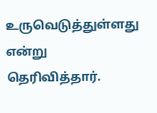உருவெடுத்துள்ளது என்று தெரிவித்தார்.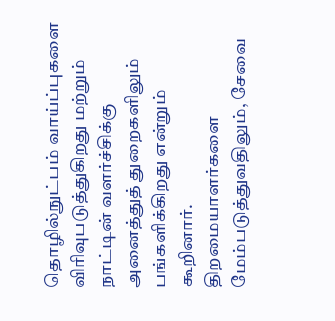தொழில்நுட்பம் வாய்ப்புகளை விரிவுபடுத்துகிறது மற்றும் நாட்டின் வளர்ச்சிக்கு அனைத்துத் துறைகளிலும் பங்களிக்கிறது என்றும் கூறினார்.
திறமையாளர்களை மேம்படுத்துவதிலும், சேவை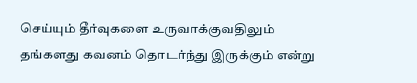செய்யும் தீர்வுகளை உருவாக்குவதிலும் தங்களது கவனம் தொடர்ந்து இருக்கும் என்று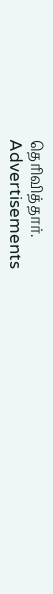தெரிவித்தார்.
Advertisements